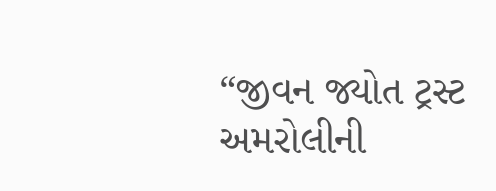“જીવન જ્યોત ટ્રસ્ટ અમરોલીની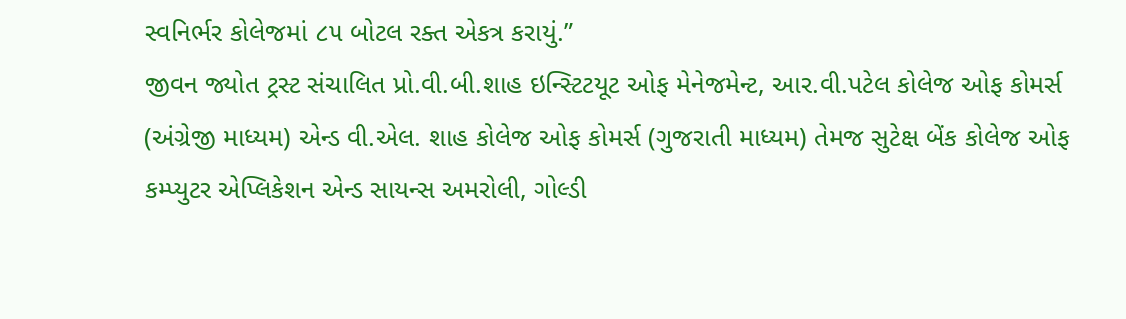સ્વનિર્ભર કોલેજમાં ૮૫ બોટલ રક્ત એકત્ર કરાયું.”
જીવન જ્યોત ટ્રસ્ટ સંચાલિત પ્રો.વી.બી.શાહ ઇન્સ્ટિટયૂટ ઓફ મેનેજમેન્ટ, આર.વી.પટેલ કોલેજ ઓફ કોમર્સ (અંગ્રેજી માધ્યમ) એન્ડ વી.એલ. શાહ કોલેજ ઓફ કોમર્સ (ગુજરાતી માધ્યમ) તેમજ સુટેક્ષ બેંક કોલેજ ઓફ કમ્પ્યુટર એપ્લિકેશન એન્ડ સાયન્સ અમરોલી, ગોલ્ડી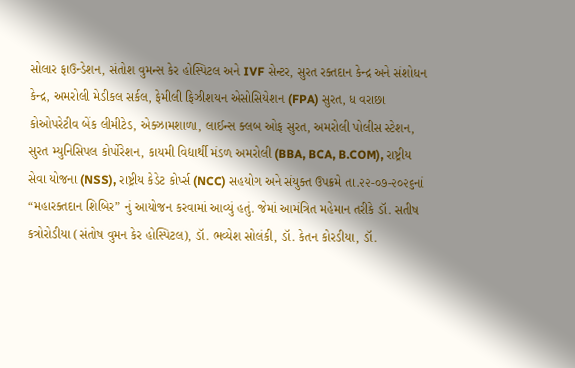સોલાર ફાઉન્ડેશન, સંતોશ વુમન્સ કેર હોસ્પિટલ અને IVF સેન્ટર, સુરત રક્તદાન કેન્દ્ર અને સંશોધન કેન્દ્ર, અમરોલી મેડીકલ સર્કલ, ફેમીલી ફિઝીશયન એસોસિયેશન (FPA) સુરત, ધ વરાછા કોઓપરેટીવ બેંક લીમીટેડ, એક્ઝામશાળા, લાઈન્સ ક્લબ ઓફ સુરત, અમરોલી પોલીસ સ્ટેશન, સુરત મ્યુનિસિપલ કોર્પોરેશન, કાયમી વિદ્યાર્થી મંડળ અમરોલી (BBA, BCA, B.COM), રાષ્ટ્રીય સેવા યોજના (NSS), રાષ્ટ્રીય કેડેટ કોર્પ્સ (NCC) સહયોગ અને સંયુક્ત ઉપક્રમે તા.૨૨-૦૭-૨૦૨૬નાં “મહારક્તદાન શિબિર” નું આયોજન કરવામાં આવ્યું હતું. જેમાં આમંત્રિત મહેમાન તરીકે ડૉ. સતીષ કત્રોરોડીયા (સંતોષ વુમન કેર હોસ્પિટલ), ડૉ. ભવ્યેશ સોલંકી, ડૉ. કેતન કોરડીયા, ડૉ.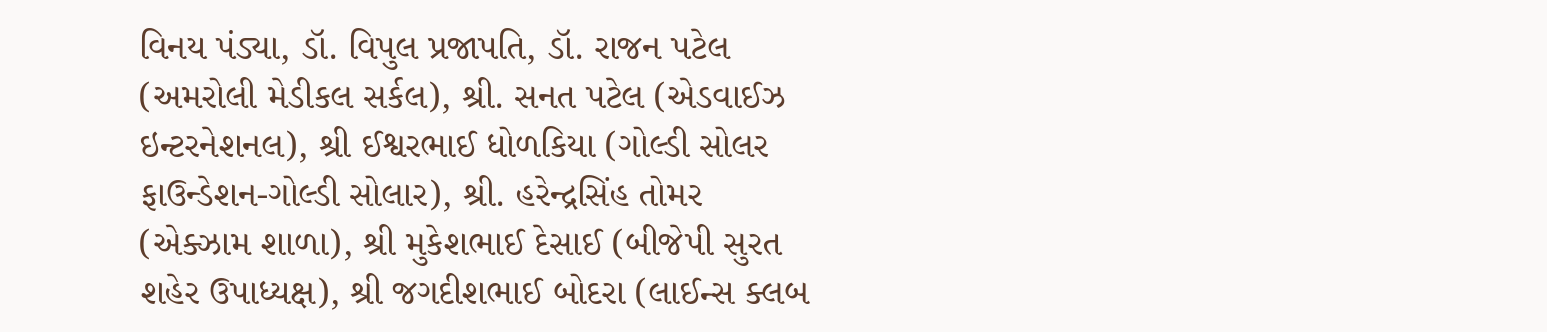વિનય પંડ્યા, ડૉ. વિપુલ પ્રજાપતિ, ડૉ. રાજન પટેલ (અમરોલી મેડીકલ સર્કલ), શ્રી. સનત પટેલ (એડવાઈઝ ઇન્ટરનેશનલ), શ્રી ઈશ્વરભાઈ ધોળકિયા (ગોલ્ડી સોલર ફાઉન્ડેશન-ગોલ્ડી સોલાર), શ્રી. હરેન્દ્રસિંહ તોમર (એક્ઝામ શાળા), શ્રી મુકેશભાઈ દેસાઈ (બીજેપી સુરત શહેર ઉપાધ્યક્ષ), શ્રી જગદીશભાઈ બોદરા (લાઈન્સ ક્લબ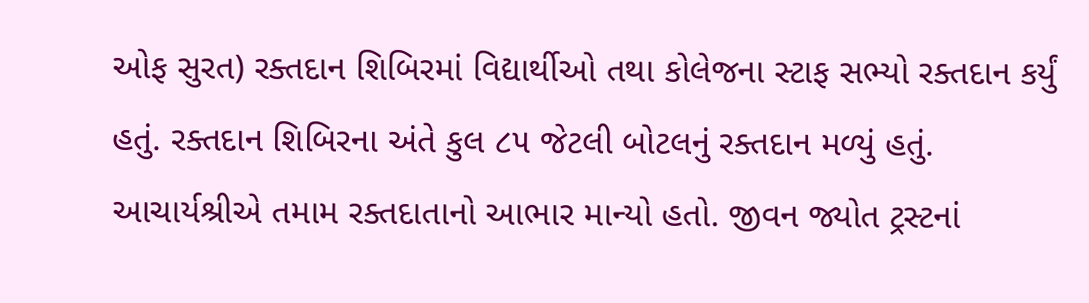ઓફ સુરત) રક્તદાન શિબિરમાં વિદ્યાર્થીઓ તથા કોલેજના સ્ટાફ સભ્યો રક્તદાન કર્યું હતું. રક્તદાન શિબિરના અંતે કુલ ૮૫ જેટલી બોટલનું રક્તદાન મળ્યું હતું. આચાર્યશ્રીએ તમામ રક્તદાતાનો આભાર માન્યો હતો. જીવન જ્યોત ટ્રસ્ટનાં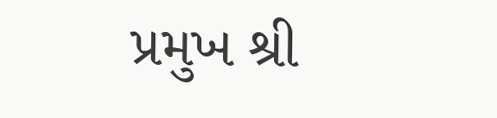પ્રમુખ શ્રી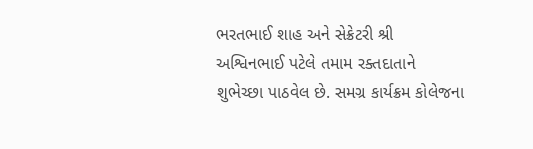ભરતભાઈ શાહ અને સેક્રેટરી શ્રી અશ્વિનભાઈ પટેલે તમામ રક્તદાતાને શુભેચ્છા પાઠવેલ છે. સમગ્ર કાર્યક્રમ કોલેજના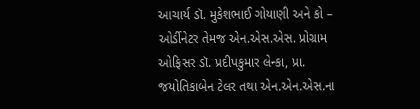આચાર્ય ડૉ. મુકેશભાઈ ગોયાણી અને કો – ઓર્ડીનેટર તેમજ એન.એસ.એસ. પ્રોગ્રામ ઓફિસર ડૉ. પ્રદીપકુમાર લેન્કા, પ્રા. જયોતિકાબેન ટેલર તથા એન.એન.એસ.ના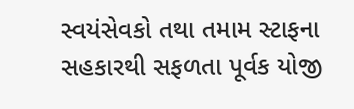સ્વયંસેવકો તથા તમામ સ્ટાફના સહકારથી સફળતા પૂર્વક યોજી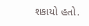શકાયો હતો.